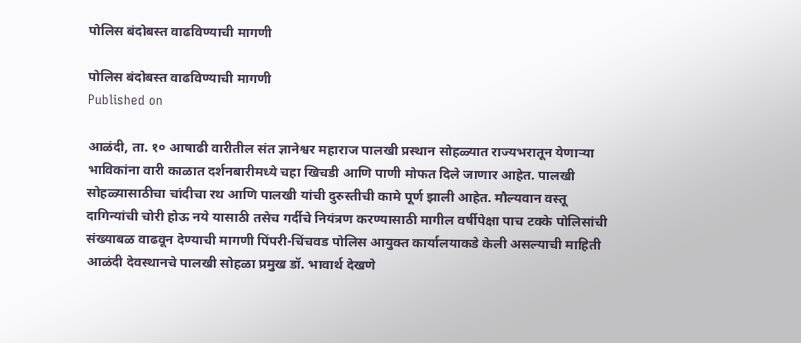पोलिस बंदोबस्त वाढविण्याची मागणी

पोलिस बंदोबस्त वाढविण्याची मागणी
Published on

आळंदी, ता. १० आषाढी वारीतील संत ज्ञानेश्वर महाराज पालखी प्रस्थान सोहळ्यात राज्यभरातून येणाऱ्या भाविकांना वारी काळात दर्शनबारीमध्ये चहा खिचडी आणि पाणी मोफत दिले जाणार आहेत. पालखी सोहळ्यासाठीचा चांदीचा रथ आणि पालखी यांची दुरुस्तीची कामे पूर्ण झाली आहेत. मौल्यवान वस्तू दागिन्यांची चोरी होऊ नये यासाठी तसेच गर्दीचे नियंत्रण करण्यासाठी मागील वर्षीपेक्षा पाच टक्के पोलिसांची संख्याबळ वाढवून देण्याची मागणी पिंपरी-चिंचवड पोलिस आयुक्त कार्यालयाकडे केली असल्याची माहिती आळंदी देवस्थानचे पालखी सोहळा प्रमुख डॉ. भावार्थ देखणे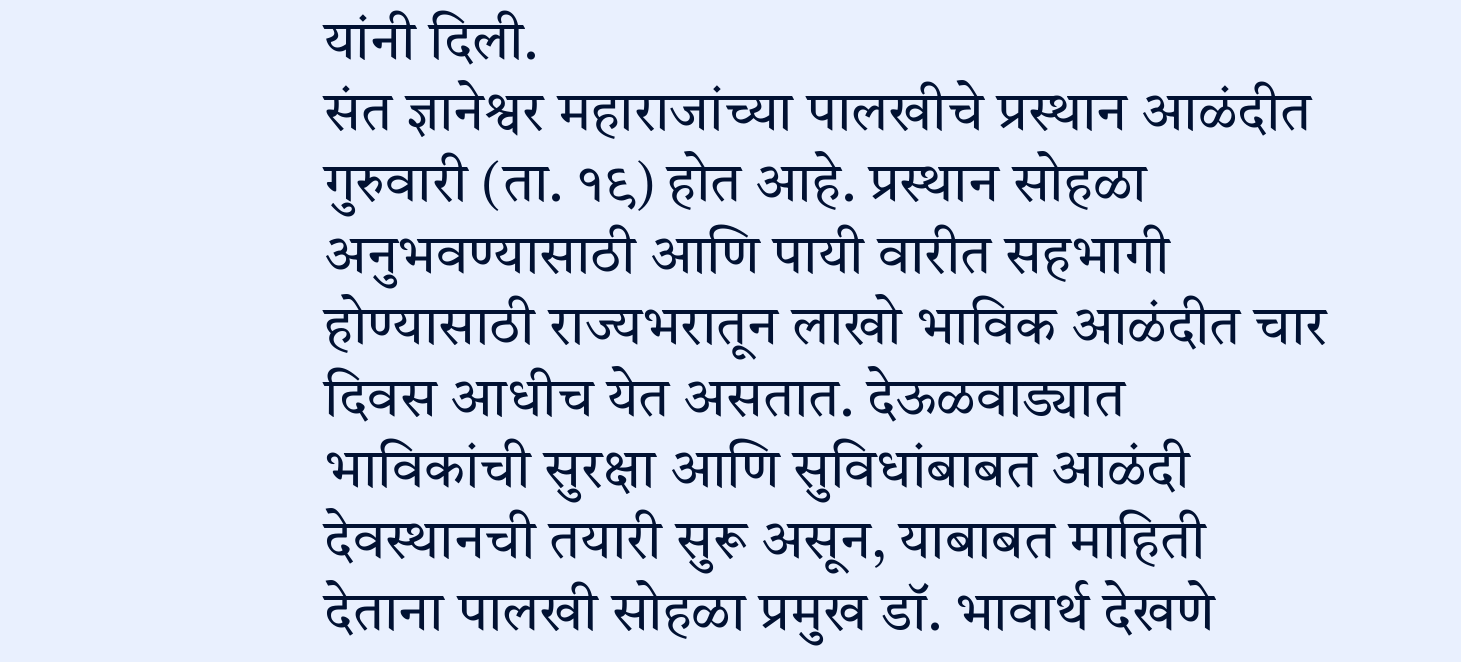यांनी दिली.
संत ज्ञानेश्वर महाराजांच्या पालखीचे प्रस्थान आळंदीत गुरुवारी (ता. १९) होत आहे. प्रस्थान सोहळा अनुभवण्यासाठी आणि पायी वारीत सहभागी होण्यासाठी राज्यभरातून लाखो भाविक आळंदीत चार दिवस आधीच येत असतात. देऊळवाड्यात भाविकांची सुरक्षा आणि सुविधांबाबत आळंदी देवस्थानची तयारी सुरू असून, याबाबत माहिती देताना पालखी सोहळा प्रमुख डॉ. भावार्थ देखणे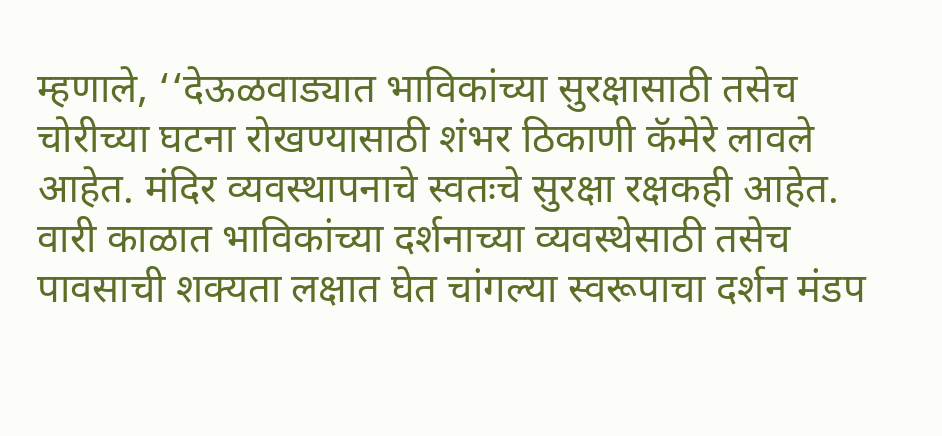म्हणाले, ‘‘देऊळवाड्यात भाविकांच्या सुरक्षासाठी तसेच चोरीच्या घटना रोखण्यासाठी शंभर ठिकाणी कॅमेरे लावले आहेत. मंदिर व्यवस्थापनाचे स्वतःचे सुरक्षा रक्षकही आहेत. वारी काळात भाविकांच्या दर्शनाच्या व्यवस्थेसाठी तसेच पावसाची शक्यता लक्षात घेत चांगल्या स्वरूपाचा दर्शन मंडप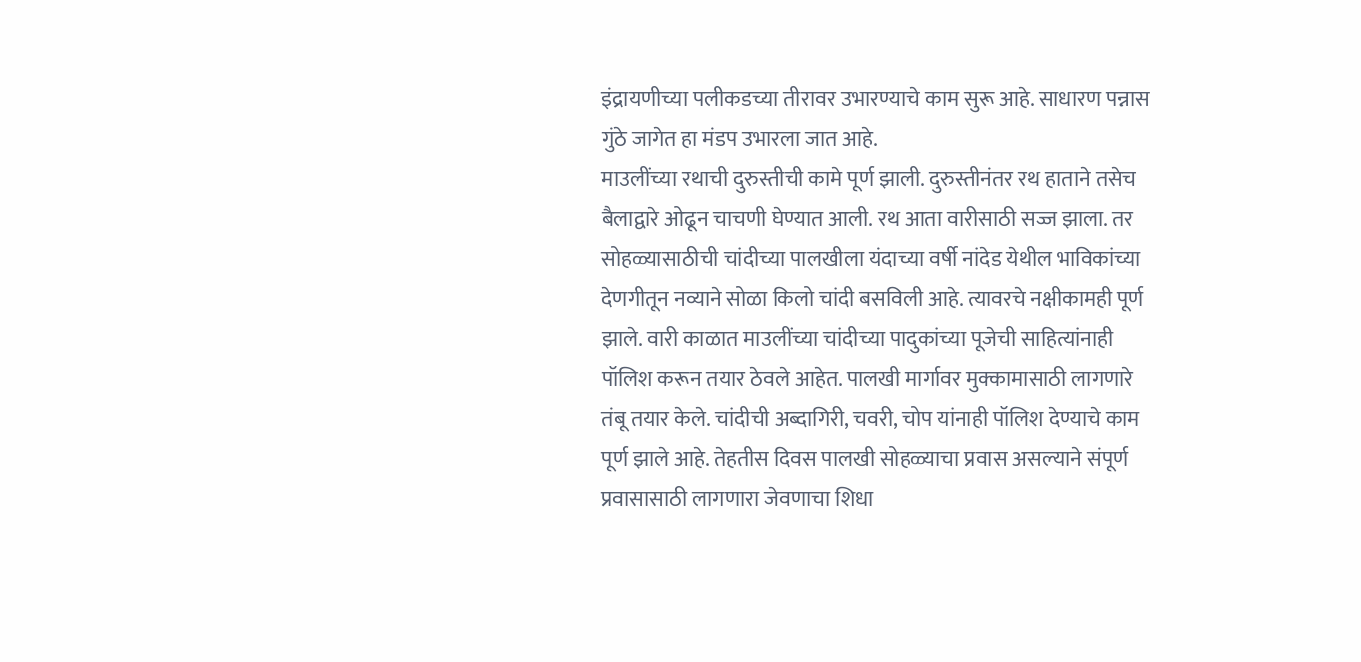इंद्रायणीच्या पलीकडच्या तीरावर उभारण्याचे काम सुरू आहे. साधारण पन्नास गुंठे जागेत हा मंडप उभारला जात आहे.
माउलींच्या रथाची दुरुस्तीची कामे पूर्ण झाली. दुरुस्तीनंतर रथ हाताने तसेच बैलाद्वारे ओढून चाचणी घेण्यात आली. रथ आता वारीसाठी सज्ज झाला. तर सोहळ्यासाठीची चांदीच्या पालखीला यंदाच्या वर्षी नांदेड येथील भाविकांच्या देणगीतून नव्याने सोळा किलो चांदी बसविली आहे. त्यावरचे नक्षीकामही पूर्ण झाले. वारी काळात माउलींच्या चांदीच्या पादुकांच्या पूजेची साहित्यांनाही पॉलिश करून तयार ठेवले आहेत. पालखी मार्गावर मुक्कामासाठी लागणारे तंबू तयार केले. चांदीची अब्दागिरी, चवरी, चोप यांनाही पॉलिश देण्याचे काम पूर्ण झाले आहे. तेहतीस दिवस पालखी सोहळ्याचा प्रवास असल्याने संपूर्ण प्रवासासाठी लागणारा जेवणाचा शिधा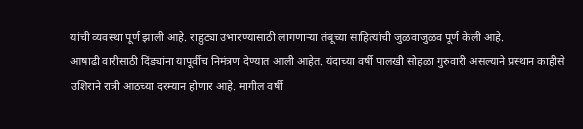यांची व्यवस्था पूर्ण झाली आहे. राहुट्या उभारण्यासाठी लागणाऱ्या तंबूच्या साहित्यांची जुळवाजुळव पूर्ण केली आहे.
आषाढी वारीसाठी दिंड्यांना यापूर्वीच निमंत्रण देण्यात आली आहेत. यंदाच्या वर्षी पालखी सोहळा गुरुवारी असल्याने प्रस्थान काहीसे उशिराने रात्री आठच्या दरम्यान होणार आहे. मागील वर्षी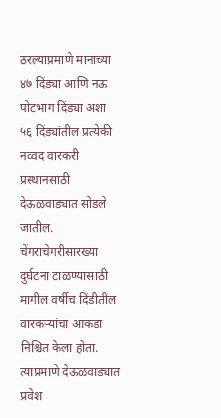ठरल्याप्रमाणे मानाच्या ४७ दिंड्या आणि नऊ पोटभाग दिंड्या अशा ५६ दिंड्यांतील प्रत्येकी नव्वद वारकरी प्रस्थानसाठी देऊळवाड्यात सोडले जातील. चेंगराचेगरीसारख्या दुर्घटना टाळण्यासाठी मागील वर्षीच दिंडीतील वारकऱ्यांचा आकडा निश्चित केला होता. त्याप्रमाणे देऊळवाड्यात प्रवेश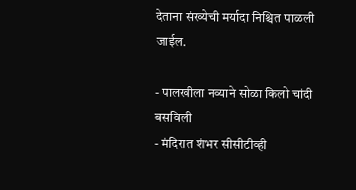देताना संख्येची मर्यादा निश्चित पाळली जाईल.

- पालखीला नव्याने सोळा किलो चांदी बसविली
- मंदिरात शंभर सीसीटीव्ही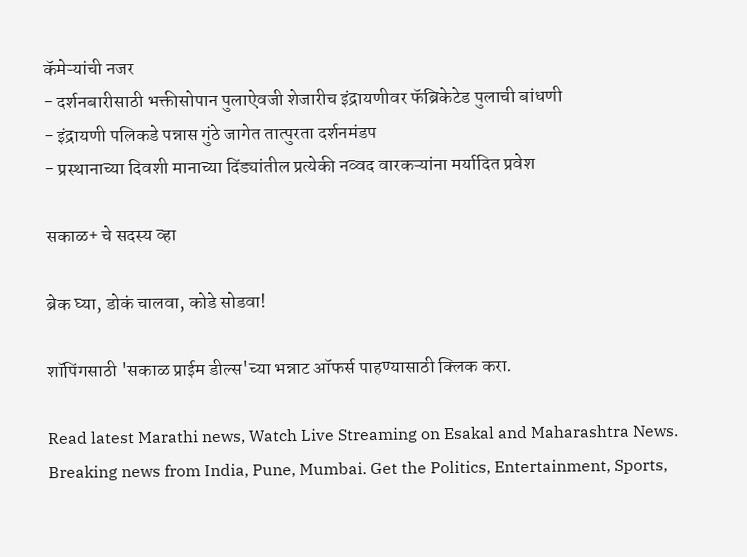कॅमेऱ्यांची नजर
- दर्शनबारीसाठी भक्तीसोपान पुलाऐवजी शेजारीच इंद्रायणीवर फॅब्रिकेटेड पुलाची बांधणी
- इंद्रायणी पलिकडे पन्नास गुंठे जागेत तात्पुरता दर्शनमंडप
- प्रस्थानाच्या दिवशी मानाच्या दिंड्यांतील प्रत्येकी नव्वद वारकऱ्यांना मर्यादित प्रवेश

सकाळ+ चे सदस्य व्हा

ब्रेक घ्या, डोकं चालवा, कोडे सोडवा!

शॉपिंगसाठी 'सकाळ प्राईम डील्स'च्या भन्नाट ऑफर्स पाहण्यासाठी क्लिक करा.

Read latest Marathi news, Watch Live Streaming on Esakal and Maharashtra News. Breaking news from India, Pune, Mumbai. Get the Politics, Entertainment, Sports,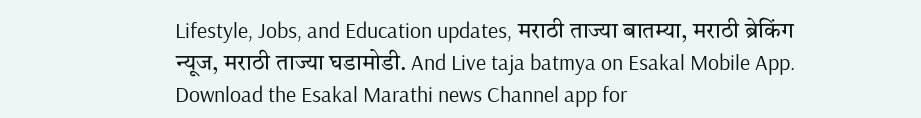Lifestyle, Jobs, and Education updates, मराठी ताज्या बातम्या, मराठी ब्रेकिंग न्यूज, मराठी ताज्या घडामोडी. And Live taja batmya on Esakal Mobile App. Download the Esakal Marathi news Channel app for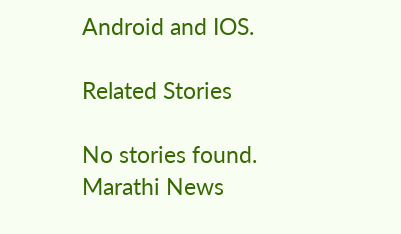Android and IOS.

Related Stories

No stories found.
Marathi News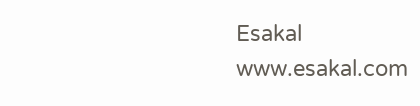Esakal
www.esakal.com